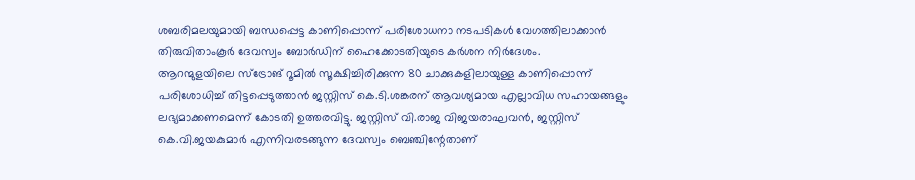ശബരിമലയുമായി ബന്ധപ്പെട്ട കാണിപ്പൊന്ന് പരിശോധനാ നടപടികൾ വേഗത്തിലാക്കാൻ തിരുവിതാംകൂർ ദേവസ്വം ബോർഡിന് ഹൈക്കോടതിയുടെ കർശന നിർദേശം.
ആറന്മുളയിലെ സ്ട്രോങ് റൂമിൽ സൂക്ഷിച്ചിരിക്കുന്ന 80 ചാക്കുകളിലായുള്ള കാണിപ്പൊന്ന് പരിശോധിച്ച് തിട്ടപ്പെടുത്താൻ ജസ്റ്റിസ് കെ.ടി.ശങ്കരന് ആവശ്യമായ എല്ലാവിധ സഹായങ്ങളും ലഭ്യമാക്കണമെന്ന് കോടതി ഉത്തരവിട്ടു. ജസ്റ്റിസ് വി.രാജ വിജയരാഘവൻ, ജസ്റ്റിസ് കെ.വി.ജയകുമാർ എന്നിവരടങ്ങുന്ന ദേവസ്വം ബെഞ്ചിന്റേതാണ്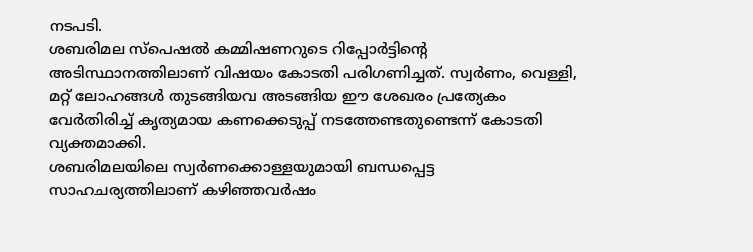നടപടി.
ശബരിമല സ്പെഷൽ കമ്മിഷണറുടെ റിപ്പോർട്ടിന്റെ അടിസ്ഥാനത്തിലാണ് വിഷയം കോടതി പരിഗണിച്ചത്. സ്വർണം, വെള്ളി, മറ്റ് ലോഹങ്ങൾ തുടങ്ങിയവ അടങ്ങിയ ഈ ശേഖരം പ്രത്യേകം വേർതിരിച്ച് കൃത്യമായ കണക്കെടുപ്പ് നടത്തേണ്ടതുണ്ടെന്ന് കോടതി വ്യക്തമാക്കി.
ശബരിമലയിലെ സ്വർണക്കൊള്ളയുമായി ബന്ധപ്പെട്ട സാഹചര്യത്തിലാണ് കഴിഞ്ഞവർഷം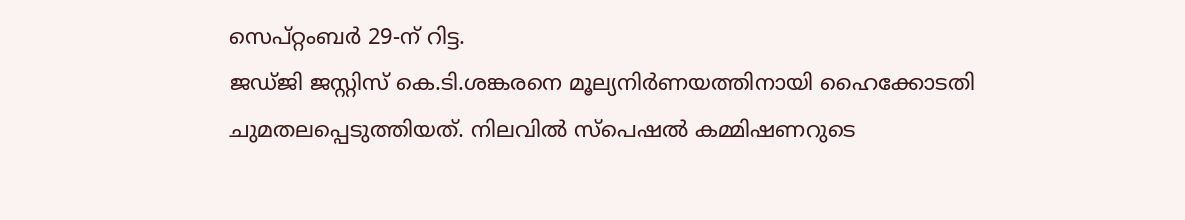സെപ്റ്റംബർ 29-ന് റിട്ട.
ജഡ്ജി ജസ്റ്റിസ് കെ.ടി.ശങ്കരനെ മൂല്യനിർണയത്തിനായി ഹൈക്കോടതി ചുമതലപ്പെടുത്തിയത്. നിലവിൽ സ്പെഷൽ കമ്മിഷണറുടെ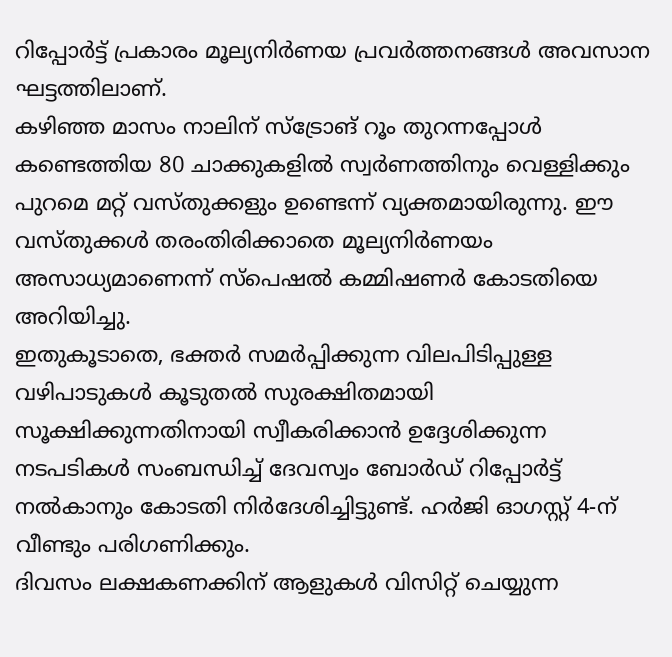റിപ്പോർട്ട് പ്രകാരം മൂല്യനിർണയ പ്രവർത്തനങ്ങൾ അവസാന ഘട്ടത്തിലാണ്.
കഴിഞ്ഞ മാസം നാലിന് സ്ട്രോങ് റൂം തുറന്നപ്പോൾ കണ്ടെത്തിയ 80 ചാക്കുകളിൽ സ്വർണത്തിനും വെള്ളിക്കും പുറമെ മറ്റ് വസ്തുക്കളും ഉണ്ടെന്ന് വ്യക്തമായിരുന്നു. ഈ വസ്തുക്കൾ തരംതിരിക്കാതെ മൂല്യനിർണയം അസാധ്യമാണെന്ന് സ്പെഷൽ കമ്മിഷണർ കോടതിയെ അറിയിച്ചു.
ഇതുകൂടാതെ, ഭക്തർ സമർപ്പിക്കുന്ന വിലപിടിപ്പുള്ള വഴിപാടുകൾ കൂടുതൽ സുരക്ഷിതമായി സൂക്ഷിക്കുന്നതിനായി സ്വീകരിക്കാൻ ഉദ്ദേശിക്കുന്ന നടപടികൾ സംബന്ധിച്ച് ദേവസ്വം ബോർഡ് റിപ്പോർട്ട് നൽകാനും കോടതി നിർദേശിച്ചിട്ടുണ്ട്. ഹർജി ഓഗസ്റ്റ് 4-ന് വീണ്ടും പരിഗണിക്കും.
ദിവസം ലക്ഷകണക്കിന് ആളുകൾ വിസിറ്റ് ചെയ്യുന്ന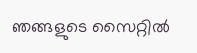ഞങ്ങളുടെ സൈറ്റിൽ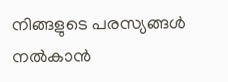നിങ്ങളുടെ പരസ്യങ്ങൾ നൽകാൻ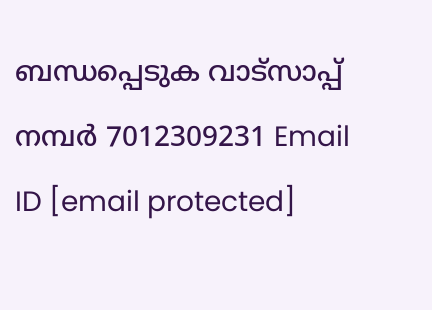ബന്ധപ്പെടുക വാട്സാപ്പ് നമ്പർ 7012309231 Email ID [email protected]